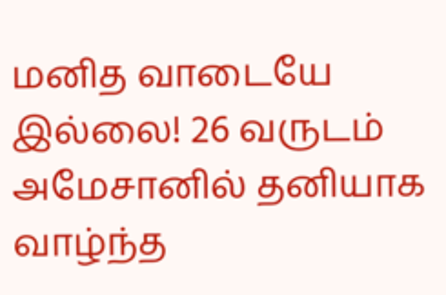மனித வாடையே இல்லை! 26 வருடம் அமேசானில் தனியாக வாழ்ந்த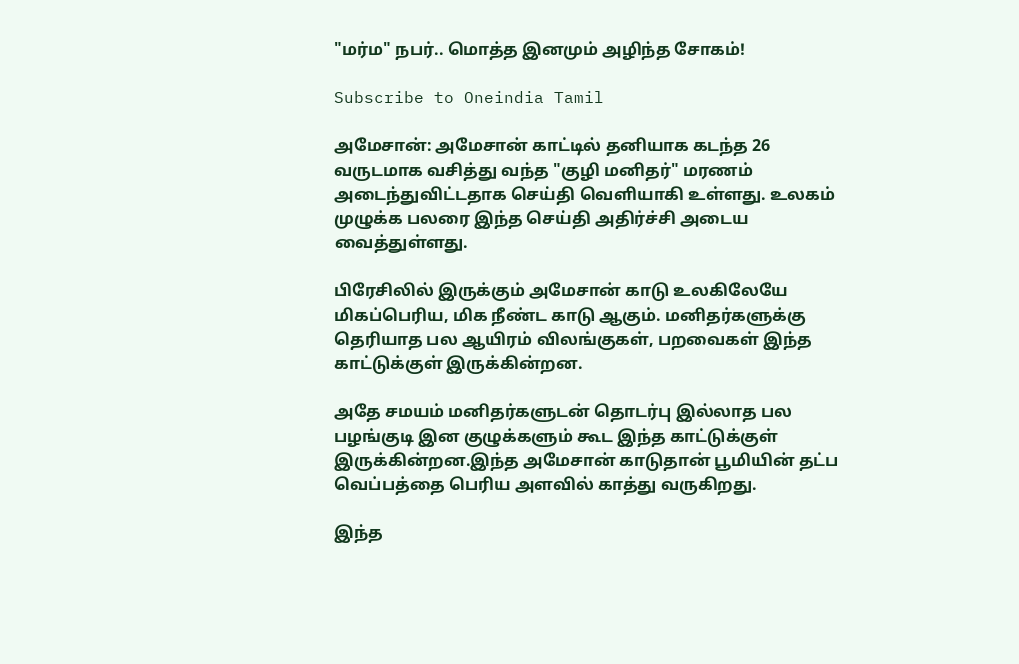"மர்ம" நபர்.. மொத்த இனமும் அழிந்த சோகம்!

Subscribe to Oneindia Tamil

அமேசான்: அமேசான் காட்டில் தனியாக கடந்த 26 வருடமாக வசித்து வந்த "குழி மனிதர்" மரணம் அடைந்துவிட்டதாக செய்தி வெளியாகி உள்ளது. உலகம் முழுக்க பலரை இந்த செய்தி அதிர்ச்சி அடைய வைத்துள்ளது.

பிரேசிலில் இருக்கும் அமேசான் காடு உலகிலேயே மிகப்பெரிய, மிக நீண்ட காடு ஆகும். மனிதர்களுக்கு தெரியாத பல ஆயிரம் விலங்குகள், பறவைகள் இந்த காட்டுக்குள் இருக்கின்றன.

அதே சமயம் மனிதர்களுடன் தொடர்பு இல்லாத பல பழங்குடி இன குழுக்களும் கூட இந்த காட்டுக்குள் இருக்கின்றன.இந்த அமேசான் காடுதான் பூமியின் தட்ப வெப்பத்தை பெரிய அளவில் காத்து வருகிறது.

இந்த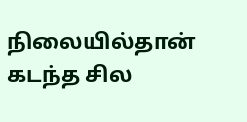நிலையில்தான் கடந்த சில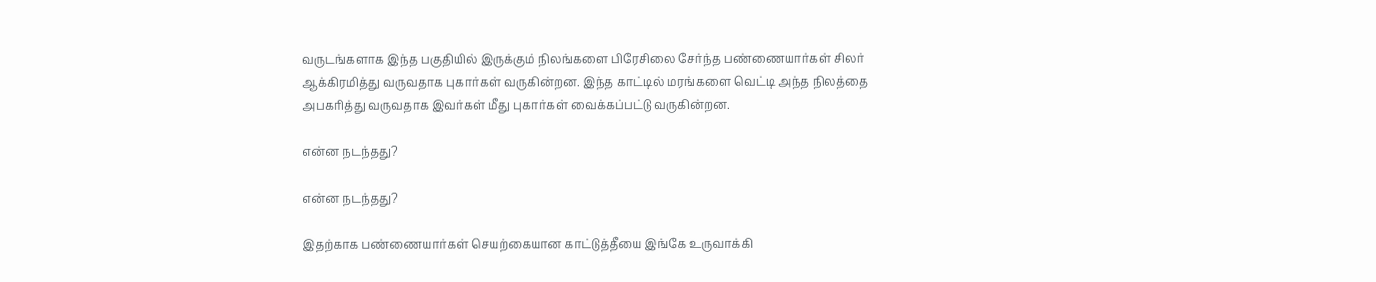வருடங்களாக இந்த பகுதியில் இருக்கும் நிலங்களை பிரேசிலை சேர்ந்த பண்ணையார்கள் சிலர் ஆக்கிரமித்து வருவதாக புகார்கள் வருகின்றன. இந்த காட்டில் மரங்களை வெட்டி அந்த நிலத்தை அபகரித்து வருவதாக இவர்கள் மீது புகார்கள் வைக்கப்பட்டு வருகின்றன.

என்ன நடந்தது?

என்ன நடந்தது?

இதற்காக பண்ணையார்கள் செயற்கையான காட்டுத்தீயை இங்கே உருவாக்கி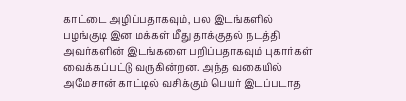காட்டை அழிப்பதாகவும், பல இடங்களில் பழங்குடி இன மக்கள் மீது தாக்குதல் நடத்தி அவர்களின் இடங்களை பறிப்பதாகவும் புகார்கள் வைக்கப்பட்டு வருகின்றன. அந்த வகையில் அமேசான் காட்டில் வசிக்கும் பெயர் இடப்படாத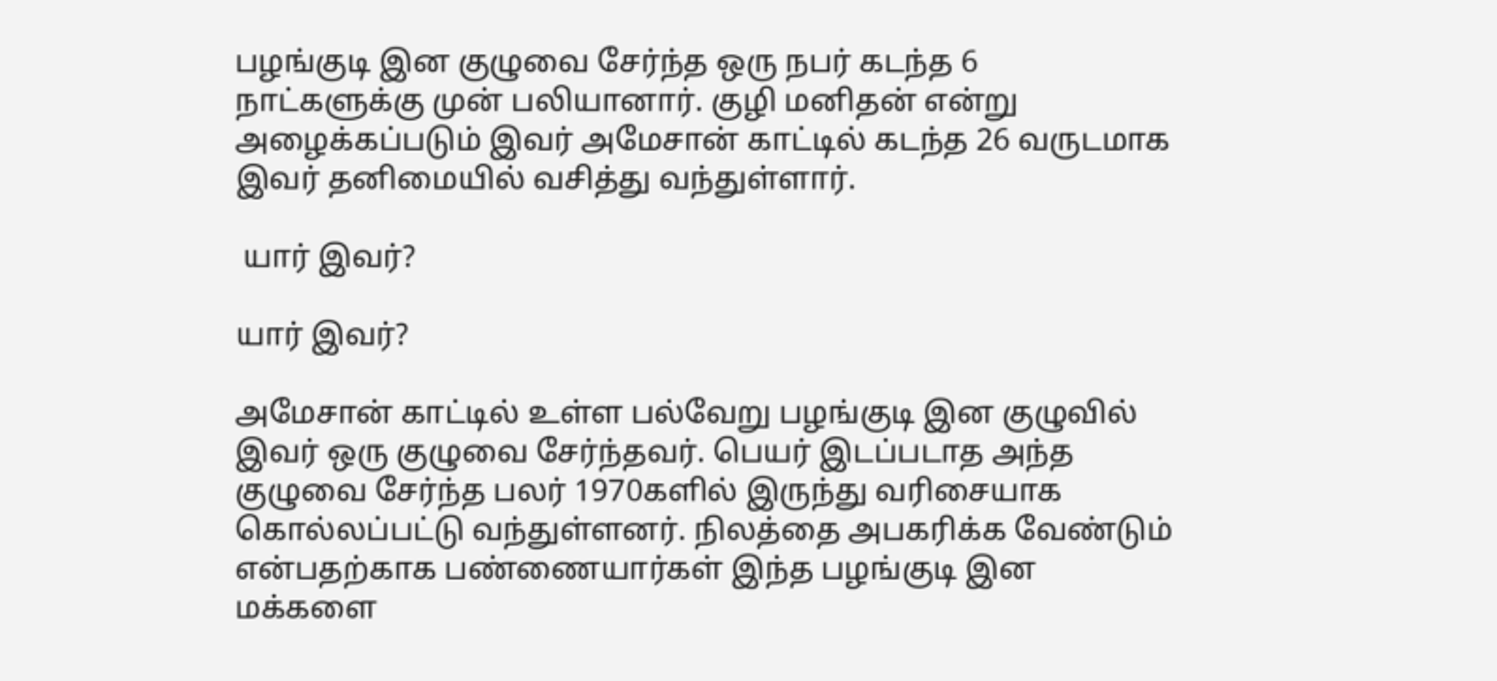பழங்குடி இன குழுவை சேர்ந்த ஒரு நபர் கடந்த 6 நாட்களுக்கு முன் பலியானார். குழி மனிதன் என்று அழைக்கப்படும் இவர் அமேசான் காட்டில் கடந்த 26 வருடமாக இவர் தனிமையில் வசித்து வந்துள்ளார்.

 யார் இவர்?

யார் இவர்?

அமேசான் காட்டில் உள்ள பல்வேறு பழங்குடி இன குழுவில் இவர் ஒரு குழுவை சேர்ந்தவர். பெயர் இடப்படாத அந்த குழுவை சேர்ந்த பலர் 1970களில் இருந்து வரிசையாக கொல்லப்பட்டு வந்துள்ளனர். நிலத்தை அபகரிக்க வேண்டும் என்பதற்காக பண்ணையார்கள் இந்த பழங்குடி இன மக்களை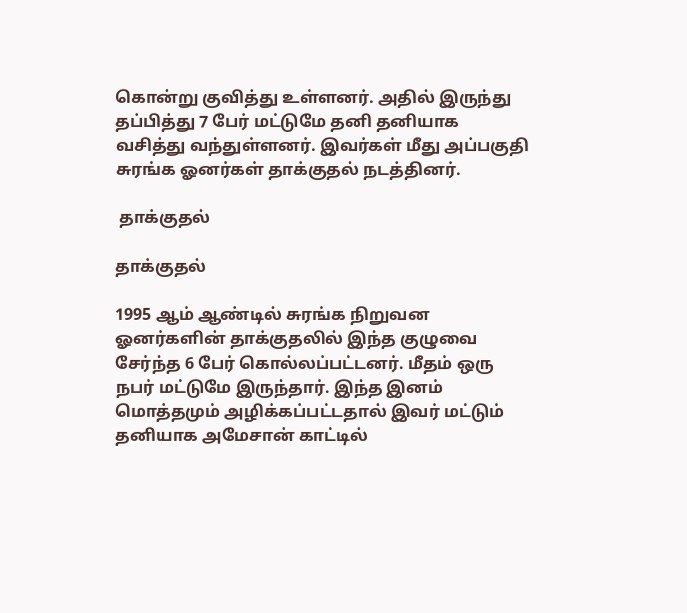கொன்று குவித்து உள்ளனர். அதில் இருந்து தப்பித்து 7 பேர் மட்டுமே தனி தனியாக வசித்து வந்துள்ளனர். இவர்கள் மீது அப்பகுதி சுரங்க ஓனர்கள் தாக்குதல் நடத்தினர்.

 தாக்குதல்

தாக்குதல்

1995 ஆம் ஆண்டில் சுரங்க நிறுவன ஓனர்களின் தாக்குதலில் இந்த குழுவை சேர்ந்த 6 பேர் கொல்லப்பட்டனர். மீதம் ஒரு நபர் மட்டுமே இருந்தார். இந்த இனம் மொத்தமும் அழிக்கப்பட்டதால் இவர் மட்டும் தனியாக அமேசான் காட்டில்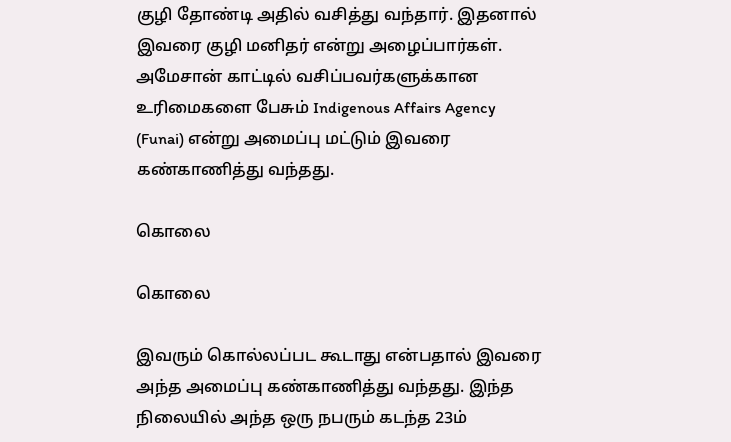குழி தோண்டி அதில் வசித்து வந்தார். இதனால் இவரை குழி மனிதர் என்று அழைப்பார்கள். அமேசான் காட்டில் வசிப்பவர்களுக்கான உரிமைகளை பேசும் Indigenous Affairs Agency (Funai) என்று அமைப்பு மட்டும் இவரை கண்காணித்து வந்தது.

கொலை

கொலை

இவரும் கொல்லப்பட கூடாது என்பதால் இவரை அந்த அமைப்பு கண்காணித்து வந்தது. இந்த நிலையில் அந்த ஒரு நபரும் கடந்த 23ம்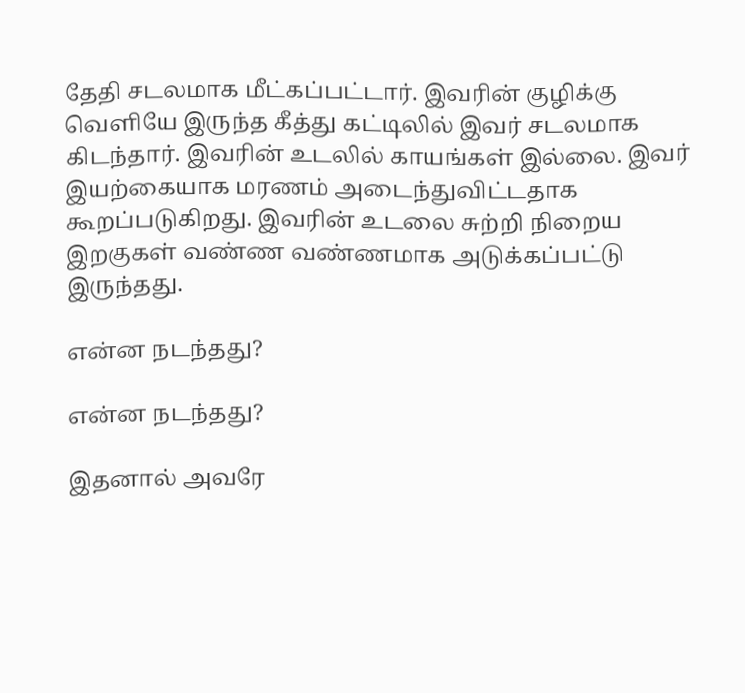தேதி சடலமாக மீட்கப்பட்டார். இவரின் குழிக்கு வெளியே இருந்த கீத்து கட்டிலில் இவர் சடலமாக கிடந்தார். இவரின் உடலில் காயங்கள் இல்லை. இவர் இயற்கையாக மரணம் அடைந்துவிட்டதாக கூறப்படுகிறது. இவரின் உடலை சுற்றி நிறைய இறகுகள் வண்ண வண்ணமாக அடுக்கப்பட்டு இருந்தது.

என்ன நடந்தது?

என்ன நடந்தது?

இதனால் அவரே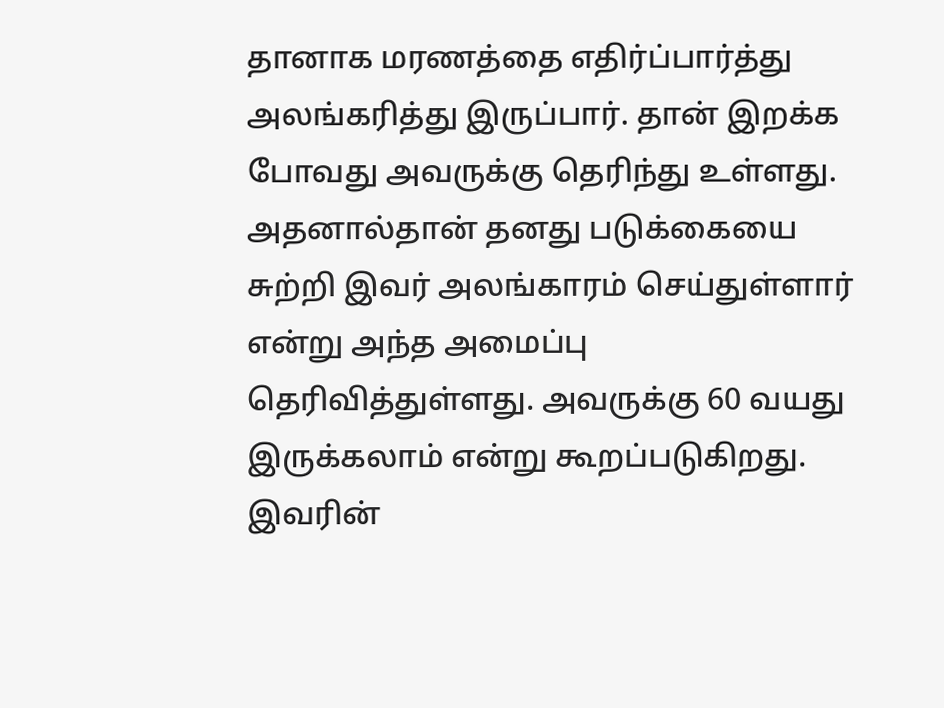தானாக மரணத்தை எதிர்ப்பார்த்து அலங்கரித்து இருப்பார். தான் இறக்க போவது அவருக்கு தெரிந்து உள்ளது. அதனால்தான் தனது படுக்கையை சுற்றி இவர் அலங்காரம் செய்துள்ளார் என்று அந்த அமைப்பு தெரிவித்துள்ளது. அவருக்கு 60 வயது இருக்கலாம் என்று கூறப்படுகிறது. இவரின்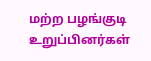மற்ற பழங்குடி உறுப்பினர்கள்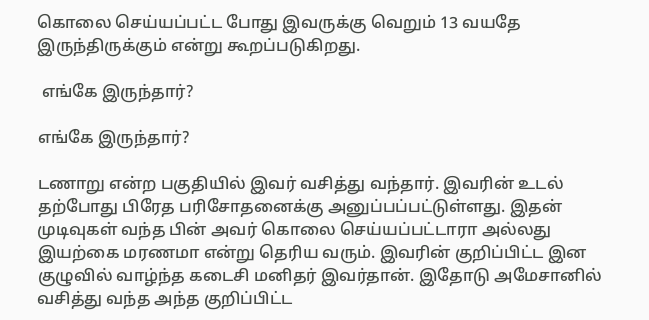கொலை செய்யப்பட்ட போது இவருக்கு வெறும் 13 வயதே இருந்திருக்கும் என்று கூறப்படுகிறது.

 எங்கே இருந்தார்?

எங்கே இருந்தார்?

டணாறு என்ற பகுதியில் இவர் வசித்து வந்தார். இவரின் உடல் தற்போது பிரேத பரிசோதனைக்கு அனுப்பப்பட்டுள்ளது. இதன் முடிவுகள் வந்த பின் அவர் கொலை செய்யப்பட்டாரா அல்லது இயற்கை மரணமா என்று தெரிய வரும். இவரின் குறிப்பிட்ட இன குழுவில் வாழ்ந்த கடைசி மனிதர் இவர்தான். இதோடு அமேசானில் வசித்து வந்த அந்த குறிப்பிட்ட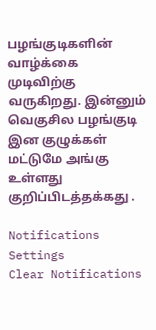பழங்குடிகளின் வாழ்க்கை முடிவிற்கு வருகிறது. இன்னும் வெகுசில பழங்குடி இன குழுக்கள் மட்டுமே அங்கு உள்ளது குறிப்பிடத்தக்கது .

Notifications
Settings
Clear Notifications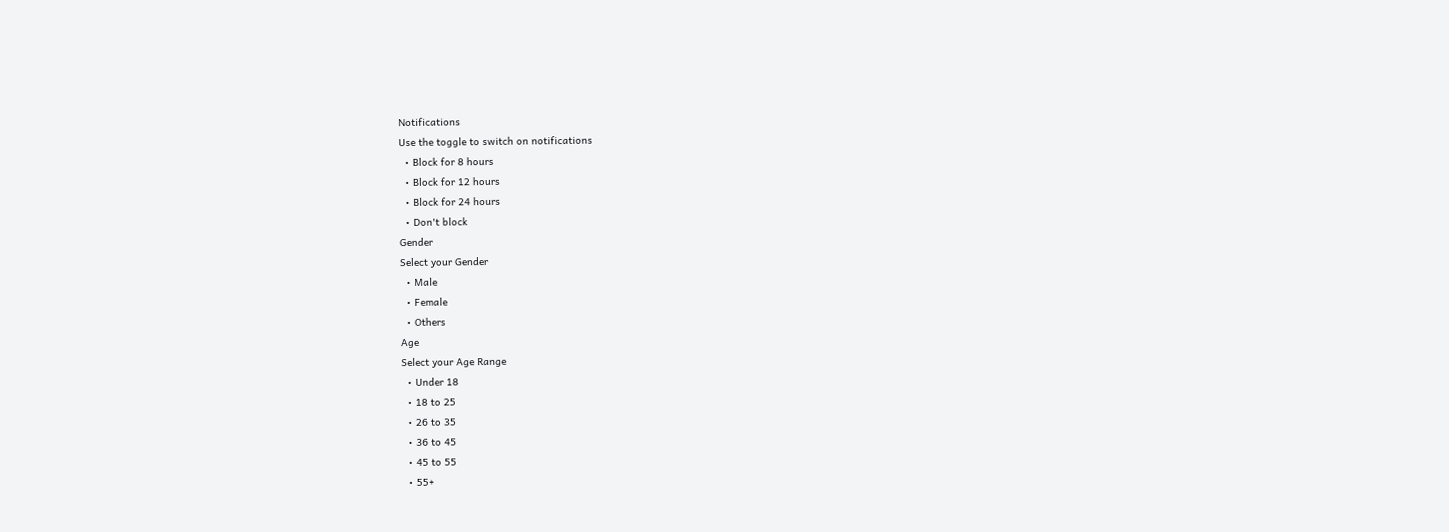Notifications
Use the toggle to switch on notifications
  • Block for 8 hours
  • Block for 12 hours
  • Block for 24 hours
  • Don't block
Gender
Select your Gender
  • Male
  • Female
  • Others
Age
Select your Age Range
  • Under 18
  • 18 to 25
  • 26 to 35
  • 36 to 45
  • 45 to 55
  • 55+